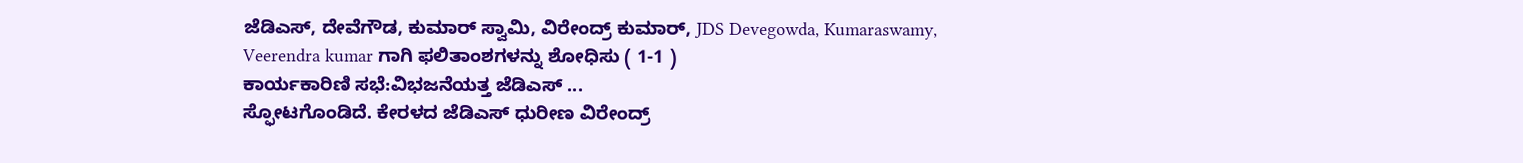ಜೆಡಿಎಸ್, ದೇವೆಗೌಡ, ಕುಮಾರ್ ಸ್ವಾಮಿ, ವಿರೇಂದ್ರ್ ಕುಮಾರ್, JDS Devegowda, Kumaraswamy, Veerendra kumar ಗಾಗಿ ಫಲಿತಾಂಶಗಳನ್ನು ಶೋಧಿಸು ( 1-1 )
ಕಾರ್ಯಕಾರಿಣಿ ಸಭೆ:ವಿಭಜನೆಯತ್ತ ಜೆಡಿಎಸ್ ...
ಸ್ಫೋಟಗೊಂಡಿದೆ. ಕೇರಳದ ಜೆಡಿಎಸ್ ಧುರೀಣ ವಿರೇಂದ್ರ್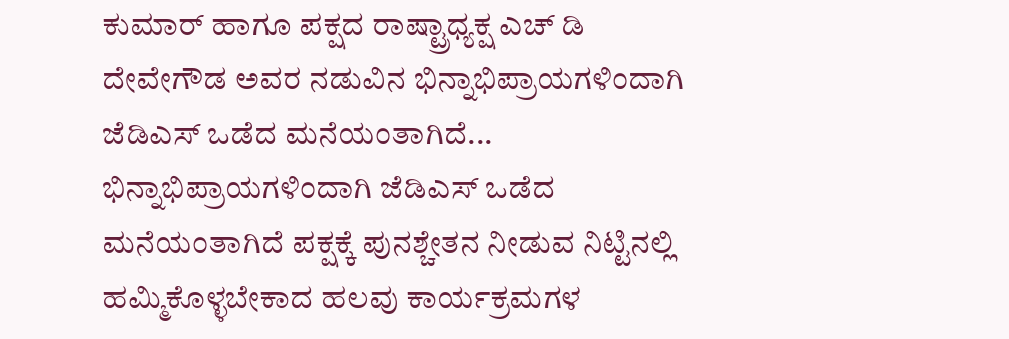ಕುಮಾರ್ ಹಾಗೂ ಪಕ್ಷದ ರಾಷ್ಟ್ರಾಧ್ಯಕ್ಷ ಎಚ್ ಡಿ ದೇವೇಗೌಡ ಅವರ ನಡುವಿನ ಭಿನ್ನಾಭಿಪ್ರಾಯಗಳಿಂದಾಗಿ ಜೆಡಿಎಸ್ ಒಡೆದ ಮನೆಯಂತಾಗಿದೆ... ಭಿನ್ನಾಭಿಪ್ರಾಯಗಳಿಂದಾಗಿ ಜೆಡಿಎಸ್ ಒಡೆದ ಮನೆಯಂತಾಗಿದೆ ಪಕ್ಷಕ್ಕೆ ಪುನಶ್ಚೇತನ ನೀಡುವ ನಿಟ್ಟಿನಲ್ಲಿ ಹಮ್ಮಿಕೊಳ್ಳಬೇಕಾದ ಹಲವು ಕಾರ್ಯಕ್ರಮಗಳ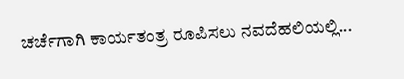ಚರ್ಚೆಗಾಗಿ ಕಾರ್ಯತಂತ್ರ ರೂಪಿಸಲು ನವದೆಹಲಿಯಲ್ಲಿ...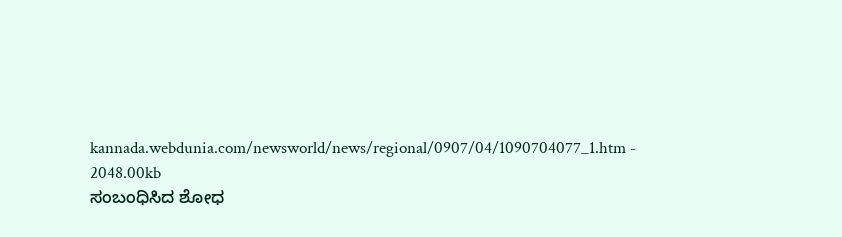kannada.webdunia.com/newsworld/news/regional/0907/04/1090704077_1.htm - 2048.00kb
ಸಂಬಂಧಿಸಿದ ಶೋಧ